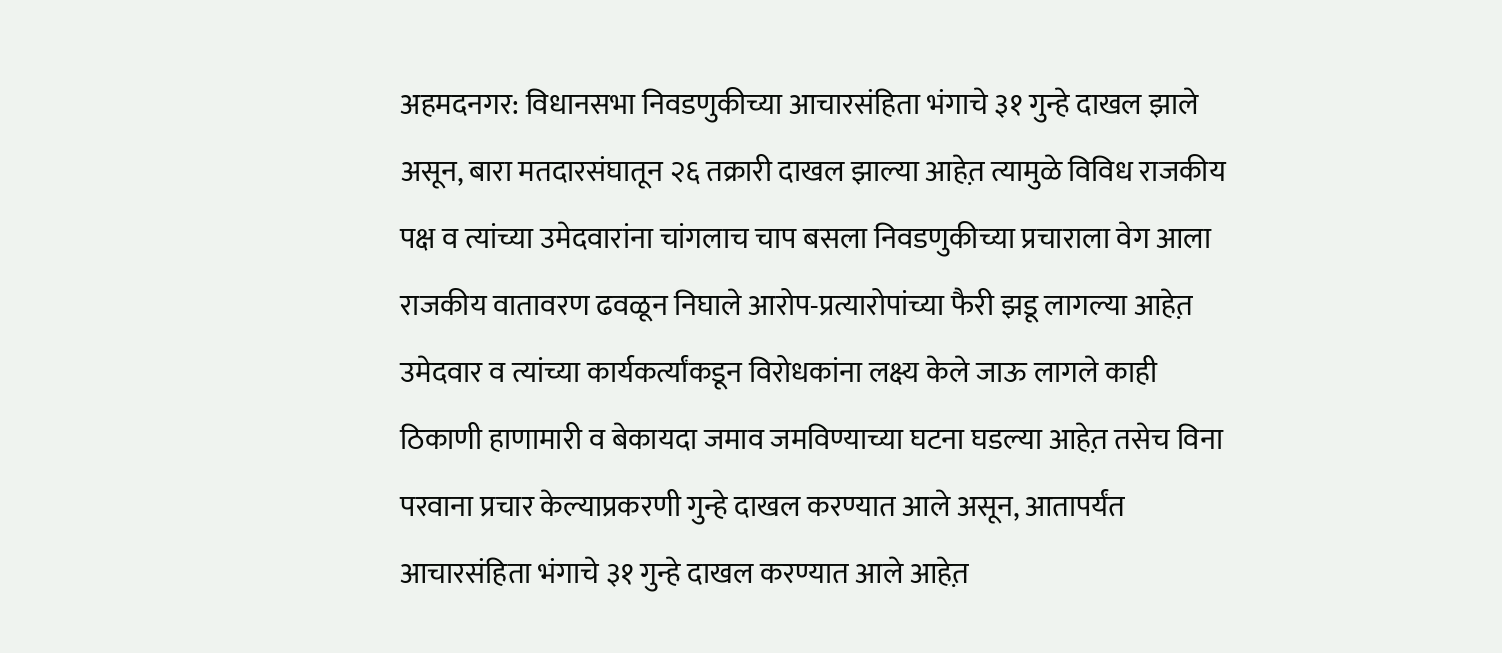अहमदनगर: विधानसभा निवडणुकीच्या आचारसंहिता भंगाचे ३१ गुन्हे दाखल झाले असून, बारा मतदारसंघातून २६ तक्रारी दाखल झाल्या आहेत़ त्यामुळे विविध राजकीय पक्ष व त्यांच्या उमेदवारांना चांगलाच चाप बसला निवडणुकीच्या प्रचाराला वेग आला राजकीय वातावरण ढवळून निघाले आरोप-प्रत्यारोपांच्या फैरी झडू लागल्या आहेत़ उमेदवार व त्यांच्या कार्यकर्त्यांकडून विरोधकांना लक्ष्य केले जाऊ लागले काही ठिकाणी हाणामारी व बेकायदा जमाव जमविण्याच्या घटना घडल्या आहेत़ तसेच विना परवाना प्रचार केल्याप्रकरणी गुन्हे दाखल करण्यात आले असून, आतापर्यंत आचारसंहिता भंगाचे ३१ गुन्हे दाखल करण्यात आले आहेत़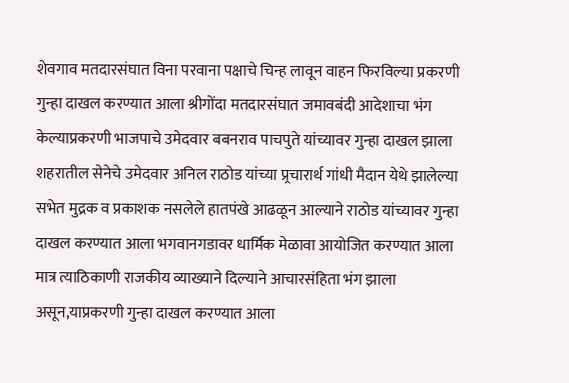शेवगाव मतदारसंघात विना परवाना पक्षाचे चिन्ह लावून वाहन फिरविल्या प्रकरणी गुन्हा दाखल करण्यात आला श्रीगोंदा मतदारसंघात जमावबंदी आदेशाचा भंग केल्याप्रकरणी भाजपाचे उमेदवार बबनराव पाचपुते यांच्यावर गुन्हा दाखल झाला शहरातील सेनेचे उमेदवार अनिल राठोड यांच्या प्र्रचारार्थ गांधी मैदान येथे झालेल्या सभेत मुद्रक व प्रकाशक नसलेले हातपंखे आढळून आल्याने राठोड यांच्यावर गुन्हा दाखल करण्यात आला भगवानगडावर धार्मिक मेळावा आयोजित करण्यात आला मात्र त्याठिकाणी राजकीय व्याख्याने दिल्याने आचारसंहिता भंग झाला असून,याप्रकरणी गुन्हा दाखल करण्यात आला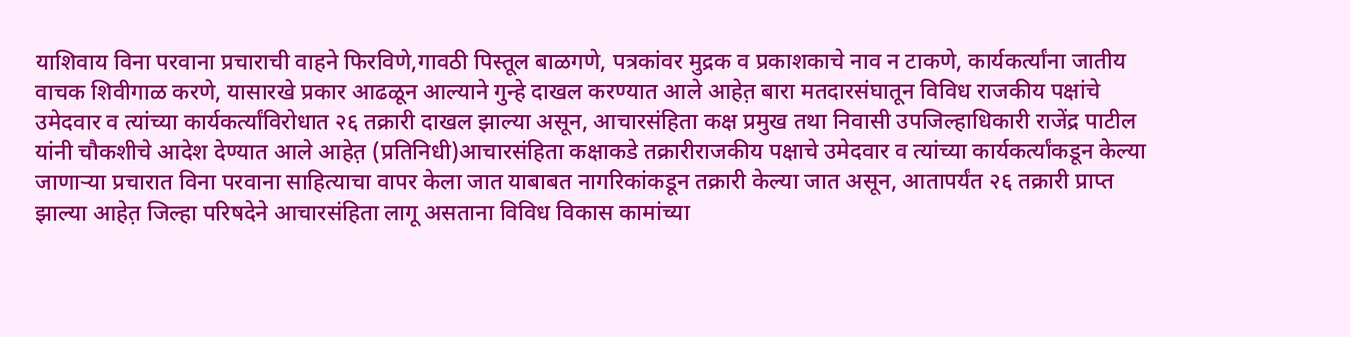याशिवाय विना परवाना प्रचाराची वाहने फिरविणे,गावठी पिस्तूल बाळगणे, पत्रकांवर मुद्रक व प्रकाशकाचे नाव न टाकणे, कार्यकर्त्यांना जातीय वाचक शिवीगाळ करणे, यासारखे प्रकार आढळून आल्याने गुन्हे दाखल करण्यात आले आहेत़ बारा मतदारसंघातून विविध राजकीय पक्षांचे उमेदवार व त्यांच्या कार्यकर्त्यांविरोधात २६ तक्रारी दाखल झाल्या असून, आचारसंहिता कक्ष प्रमुख तथा निवासी उपजिल्हाधिकारी राजेंद्र पाटील यांनी चौकशीचे आदेश देण्यात आले आहेत़ (प्रतिनिधी)आचारसंहिता कक्षाकडे तक्रारीराजकीय पक्षाचे उमेदवार व त्यांच्या कार्यकर्त्यांकडून केल्या जाणाऱ्या प्रचारात विना परवाना साहित्याचा वापर केला जात याबाबत नागरिकांकडून तक्रारी केल्या जात असून, आतापर्यंत २६ तक्रारी प्राप्त झाल्या आहेत़ जिल्हा परिषदेने आचारसंहिता लागू असताना विविध विकास कामांच्या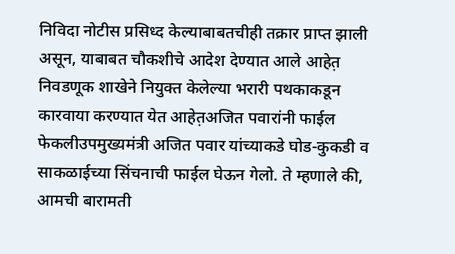निविदा नोटीस प्रसिध्द केल्याबाबतचीही तक्रार प्राप्त झाली असून, याबाबत चौकशीचे आदेश देण्यात आले आहेत़ निवडणूक शाखेने नियुक्त केलेल्या भरारी पथकाकडून कारवाया करण्यात येत आहेत़अजित पवारांनी फाईल फेकलीउपमुख्यमंत्री अजित पवार यांच्याकडे घोड-कुकडी व साकळाईच्या सिंचनाची फाईल घेऊन गेलो. ते म्हणाले की, आमची बारामती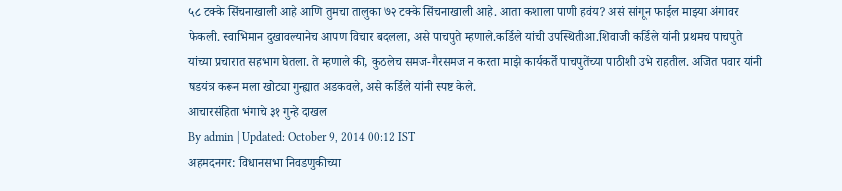५८ टक्के सिंचनाखाली आहे आणि तुमचा तालुका ७२ टक्के सिंचनाखाली आहे. आता कशाला पाणी हवंय? असं सांगून फाईल माझ्या अंगावर फेकली. स्वाभिमान दुखावल्यानेच आपण विचार बदलला, असे पाचपुते म्हणाले.कर्डिले यांची उपस्थितीआ.शिवाजी कर्डिले यांनी प्रथमच पाचपुते यांच्या प्रचारात सहभाग घेतला. ते म्हणाले की, कुठलेच समज-गैरसमज न करता माझे कार्यकर्ते पाचपुतेंच्या पाठीशी उभे राहतील. अजित पवार यांनी षडयंत्र करून मला खोट्या गुन्ह्यात अडकवले, असे कर्डिले यांनी स्पष्ट केले.
आचारसंहिता भंगाचे ३१ गुन्हे दाखल
By admin | Updated: October 9, 2014 00:12 IST
अहमदनगर: विधानसभा निवडणुकीच्या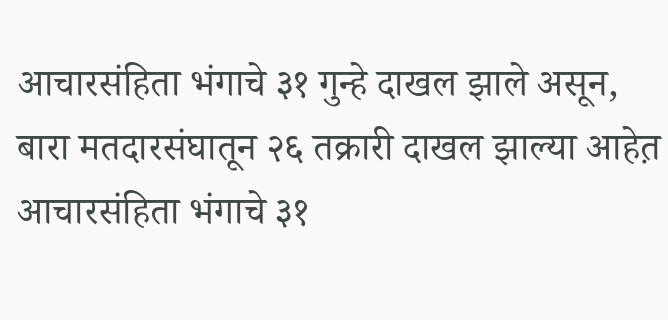आचारसंहिता भंगाचे ३१ गुन्हे दाखल झाले असून, बारा मतदारसंघातून २६ तक्रारी दाखल झाल्या आहेत़
आचारसंहिता भंगाचे ३१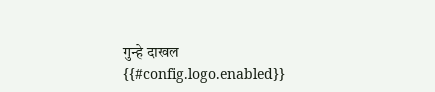गुन्हे दाखल
{{#config.logo.enabled}}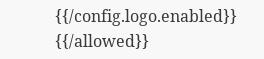{{/config.logo.enabled}}
{{/allowed}}